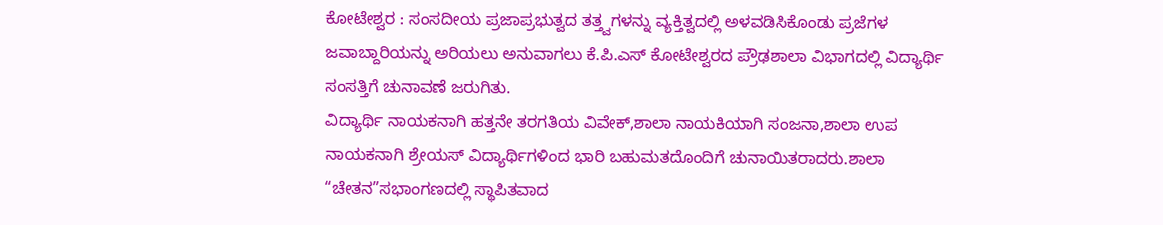ಕೋಟೇಶ್ವರ : ಸಂಸದೀಯ ಪ್ರಜಾಪ್ರಭುತ್ವದ ತತ್ತ್ವಗಳನ್ನು ವ್ಯಕ್ತಿತ್ವದಲ್ಲಿ ಅಳವಡಿಸಿಕೊಂಡು ಪ್ರಜೆಗಳ ಜವಾಬ್ದಾರಿಯನ್ನು ಅರಿಯಲು ಅನುವಾಗಲು ಕೆ.ಪಿ.ಎಸ್ ಕೋಟೇಶ್ವರದ ಪ್ರೌಢಶಾಲಾ ವಿಭಾಗದಲ್ಲಿ ವಿದ್ಯಾರ್ಥಿ ಸಂಸತ್ತಿಗೆ ಚುನಾವಣೆ ಜರುಗಿತು.
ವಿದ್ಯಾರ್ಥಿ ನಾಯಕನಾಗಿ ಹತ್ತನೇ ತರಗತಿಯ ವಿವೇಕ್,ಶಾಲಾ ನಾಯಕಿಯಾಗಿ ಸಂಜನಾ,ಶಾಲಾ ಉಪ ನಾಯಕನಾಗಿ ಶ್ರೇಯಸ್ ವಿದ್ಯಾರ್ಥಿಗಳಿಂದ ಭಾರಿ ಬಹುಮತದೊಂದಿಗೆ ಚುನಾಯಿತರಾದರು.ಶಾಲಾ “ಚೇತನ”ಸಭಾಂಗಣದಲ್ಲಿ ಸ್ಥಾಪಿತವಾದ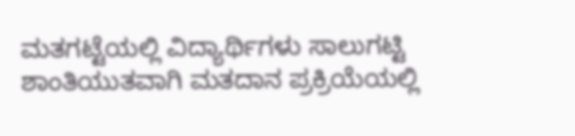ಮತಗಟ್ಟೆಯಲ್ಲಿ ವಿದ್ಯಾರ್ಥಿಗಳು ಸಾಲುಗಟ್ಟಿ ಶಾಂತಿಯುತವಾಗಿ ಮತದಾನ ಪ್ರಕ್ರಿಯೆಯಲ್ಲಿ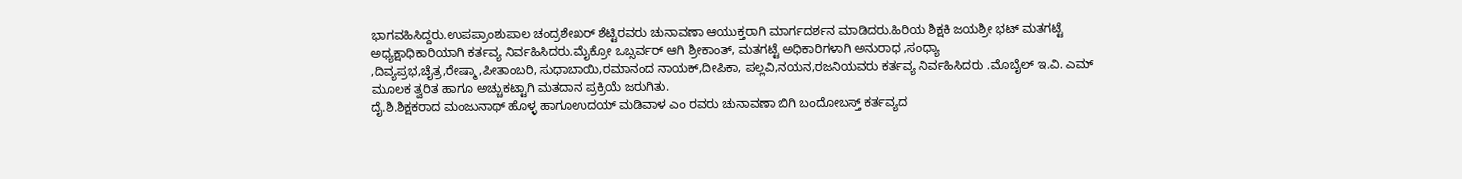ಭಾಗವಹಿಸಿದ್ದರು.ಉಪಪ್ರಾಂಶುಪಾಲ ಚಂದ್ರಶೇಖರ್ ಶೆಟ್ಟಿರವರು ಚುನಾವಣಾ ಆಯುಕ್ತರಾಗಿ ಮಾರ್ಗದರ್ಶನ ಮಾಡಿದರು.ಹಿರಿಯ ಶಿಕ್ಷಕಿ ಜಯಶ್ರೀ ಭಟ್ ಮತಗಟ್ಟೆ ಅಧ್ಯಕ್ಷಾಧಿಕಾರಿಯಾಗಿ ಕರ್ತವ್ಯ ನಿರ್ವಹಿಸಿದರು.ಮೈಕ್ರೋ ಒಬ್ಸರ್ವರ್ ಆಗಿ ಶ್ರೀಕಾಂತ್, ಮತಗಟ್ಟೆ ಅಧಿಕಾರಿಗಳಾಗಿ ಅನುರಾಧ ,ಸಂಧ್ಯಾ ,ದಿವ್ಯಪ್ರಭ,ಚೈತ್ರ,ರೇಷ್ಮಾ,ಪೀತಾಂಬರಿ, ಸುಧಾಬಾಯಿ,ರಮಾನಂದ ನಾಯಕ್,ದೀಪಿಕಾ, ಪಲ್ಲವಿ,ನಯನ,ರಜನಿಯವರು ಕರ್ತವ್ಯ ನಿರ್ವಹಿಸಿದರು .ಮೊಬೈಲ್ ಇ.ವಿ. ಎಮ್ ಮೂಲಕ ತ್ವರಿತ ಹಾಗೂ ಅಚ್ಚುಕಟ್ಟಾಗಿ ಮತದಾನ ಪ್ರಕ್ರಿಯೆ ಜರುಗಿತು.
ದೈ.ಶಿ.ಶಿಕ್ಷಕರಾದ ಮಂಜುನಾಥ್ ಹೊಳ್ಳ ಹಾಗೂಉದಯ್ ಮಡಿವಾಳ ಎಂ ರವರು ಚುನಾವಣಾ ಬಿಗಿ ಬಂದೋಬಸ್ತ್ ಕರ್ತವ್ಯದ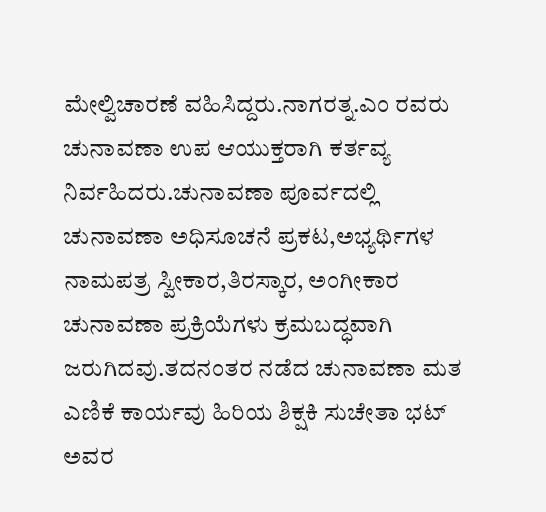ಮೇಲ್ವಿಚಾರಣೆ ವಹಿಸಿದ್ದರು.ನಾಗರತ್ನ.ಎಂ ರವರು ಚುನಾವಣಾ ಉಪ ಆಯುಕ್ತರಾಗಿ ಕರ್ತವ್ಯ ನಿರ್ವಹಿದರು.ಚುನಾವಣಾ ಪೂರ್ವದಲ್ಲಿ ಚುನಾವಣಾ ಅಧಿಸೂಚನೆ ಪ್ರಕಟ,ಅಭ್ಯರ್ಥಿಗಳ ನಾಮಪತ್ರ ಸ್ವೀಕಾರ,ತಿರಸ್ಕಾರ, ಅಂಗೀಕಾರ ಚುನಾವಣಾ ಪ್ರಕ್ರಿಯೆಗಳು ಕ್ರಮಬದ್ಧವಾಗಿ ಜರುಗಿದವು.ತದನಂತರ ನಡೆದ ಚುನಾವಣಾ ಮತ ಎಣಿಕೆ ಕಾರ್ಯವು ಹಿರಿಯ ಶಿಕ್ಷಕಿ ಸುಚೇತಾ ಭಟ್ ಅವರ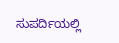ಸುಪರ್ದಿಯಲ್ಲಿ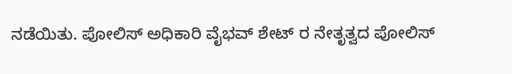ನಡೆಯಿತು. ಪೋಲಿಸ್ ಅಧಿಕಾರಿ ವೈಭವ್ ಶೇಟ್ ರ ನೇತೃತ್ವದ ಪೋಲಿಸ್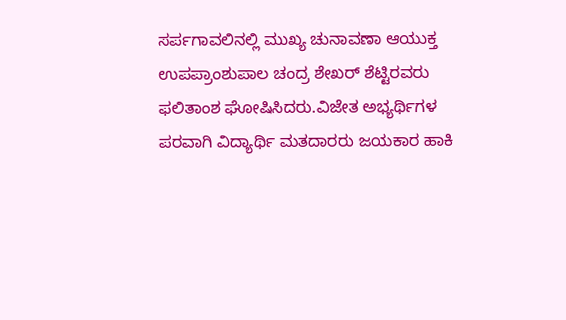ಸರ್ಪಗಾವಲಿನಲ್ಲಿ ಮುಖ್ಯ ಚುನಾವಣಾ ಆಯುಕ್ತ ಉಪಪ್ರಾಂಶುಪಾಲ ಚಂದ್ರ ಶೇಖರ್ ಶೆಟ್ಟಿರವರು ಫಲಿತಾಂಶ ಘೋಷಿಸಿದರು.ವಿಜೇತ ಅಭ್ಯರ್ಥಿಗಳ ಪರವಾಗಿ ವಿದ್ಯಾರ್ಥಿ ಮತದಾರರು ಜಯಕಾರ ಹಾಕಿ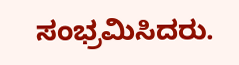ಸಂಭ್ರಮಿಸಿದರು.